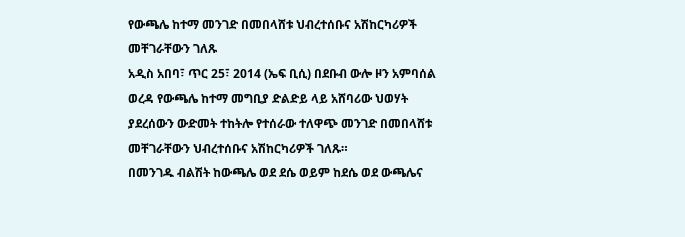የውጫሌ ከተማ መንገድ በመበላሸቱ ህብረተሰቡና አሽከርካሪዎች መቸገራቸውን ገለጹ
አዲስ አበባ፣ ጥር 25፣ 2014 (ኤፍ ቢሲ) በደቡብ ውሎ ዞን አምባሰል ወረዳ የውጫሌ ከተማ መግቢያ ድልድይ ላይ አሸባሪው ህወሃት ያደረሰውን ውድመት ተከትሎ የተሰራው ተለዋጭ መንገድ በመበላሸቱ መቸገራቸውን ህብረተሰቡና አሽከርካሪዎች ገለጹ።
በመንገዱ ብልሽት ከውጫሌ ወደ ደሴ ወይም ከደሴ ወደ ውጫሌና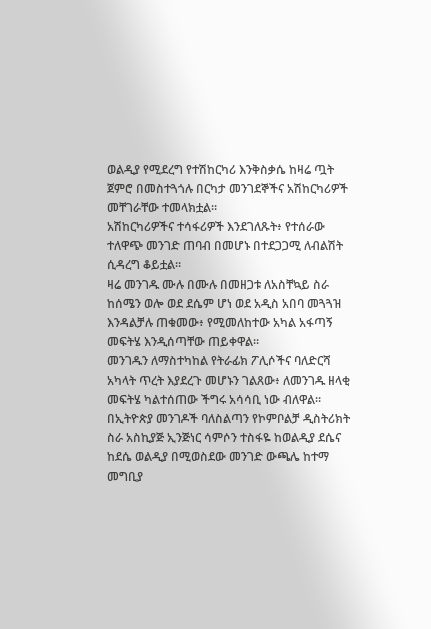ወልዲያ የሚደረግ የተሽከርካሪ እንቅስቃሴ ከዛሬ ጧት ጀምሮ በመስተጓጎሉ በርካታ መንገደኞችና አሽከርካሪዎች መቸገራቸው ተመላክቷል።
አሽከርካሪዎችና ተሳፋሪዎች እንደገለጹት፥ የተሰራው ተለዋጭ መንገድ ጠባብ በመሆኑ በተደጋጋሚ ለብልሽት ሲዳረግ ቆይቷል።
ዛሬ መንገዱ ሙሉ በሙሉ በመዘጋቱ ለአስቸኳይ ስራ ከሰሜን ወሎ ወደ ደሴም ሆነ ወደ አዲስ አበባ መጓጓዝ እንዳልቻሉ ጠቁመው፥ የሚመለከተው አካል አፋጣኝ መፍትሄ እንዲሰጣቸው ጠይቀዋል።
መንገዱን ለማስተካከል የትራፊክ ፖሊሶችና ባለድርሻ አካላት ጥረት እያደረጉ መሆኑን ገልጸው፥ ለመንገዱ ዘላቂ መፍትሄ ካልተሰጠው ችግሩ አሳሳቢ ነው ብለዋል።
በኢትዮጵያ መንገዶች ባለስልጣን የኮምቦልቻ ዲስትሪክት ስራ አስኪያጅ ኢንጅነር ሳምሶን ተስፋዬ ከወልዲያ ደሴና ከደሴ ወልዲያ በሚወስደው መንገድ ውጫሌ ከተማ መግቢያ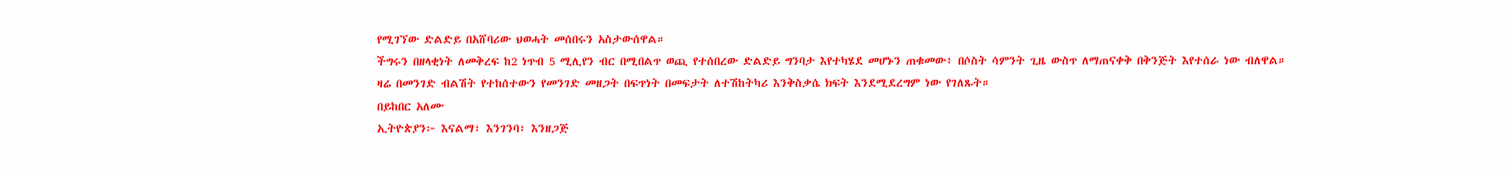የሚገኘው ድልድይ በአሸባሪው ህወሓት መሰበሩን አስታውሰዋል።
ችግሩን በዘላቂነት ለመቅረፍ ከ2 ነጥብ 5 ሚሊየን ብር በሚበልጥ ወጪ የተሰበረው ድልድይ ግንባታ እየተካሄደ መሆኑን ጠቁመው፥ በሶስት ሳምንት ጊዜ ውስጥ ለማጠናቀቅ በቅንጅት እየተሰራ ነው ብለዋል።
ዛሬ በመንገድ ብልሽት የተከሰተውን የመንገድ መዘጋት በፍጥነት በመፍታት ለተሽከትካሪ እንቅስቃሴ ክፍት እንደሚደረግም ነው የገለጹት።
በይከበር አለሙ
ኢትዮጵያን፦ እናልማ፣ እንገንባ፣ እንዘጋጅ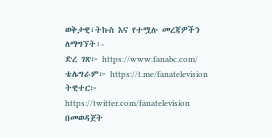ወቅታዊ፣ትኩስ እና የተሟሉ መረጃዎችን ለማግኘት፡-
ድረ ገጽ፦ https://www.fanabc.com/
ቴሌግራም፦ https://t.me/fanatelevision
ትዊተር፦ https://twitter.com/fanatelevision በመወዳጀት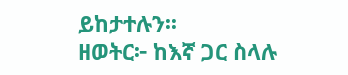ይከታተሉን፡፡
ዘወትር፦ ከእኛ ጋር ስላሉ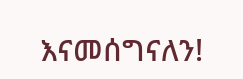እናመሰግናለን!